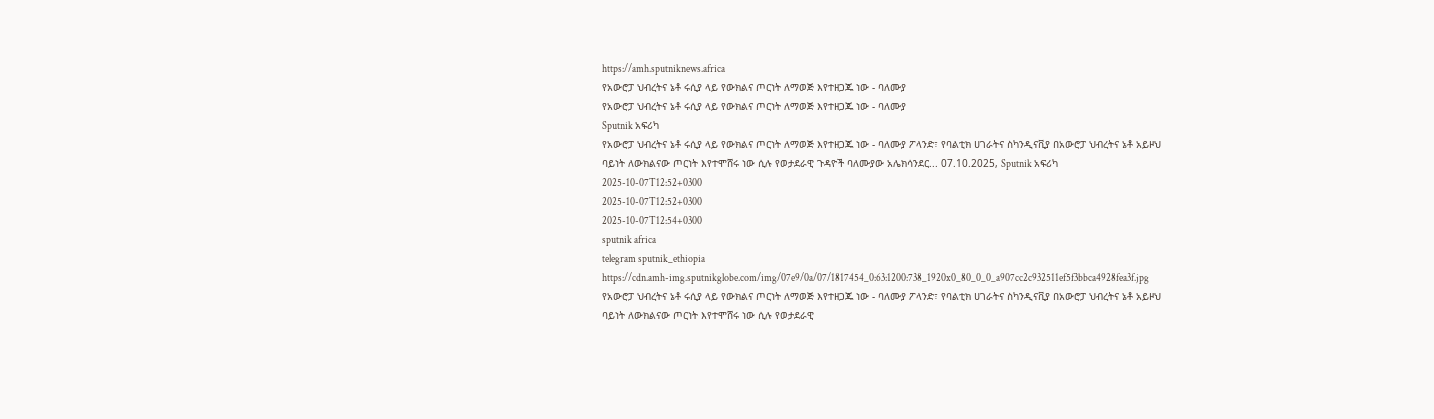https://amh.sputniknews.africa
የአውሮፓ ህብረትና ኔቶ ሩሲያ ላይ የውክልና ጦርነት ለማወጅ እየተዘጋጁ ነው - ባለሙያ
የአውሮፓ ህብረትና ኔቶ ሩሲያ ላይ የውክልና ጦርነት ለማወጅ እየተዘጋጁ ነው - ባለሙያ
Sputnik አፍሪካ
የአውሮፓ ህብረትና ኔቶ ሩሲያ ላይ የውክልና ጦርነት ለማወጅ እየተዘጋጁ ነው - ባለሙያ ፖላንድ፣ የባልቲክ ሀገራትና ስካንዲናቪያ በአውሮፓ ህብረትና ኔቶ አይዞህ ባይነት ለውክልናው ጦርነት እየተሞሸሩ ነው ሲሉ የወታደራዊ ጉዳዮች ባለሙያው አሌክሳንደር... 07.10.2025, Sputnik አፍሪካ
2025-10-07T12:52+0300
2025-10-07T12:52+0300
2025-10-07T12:54+0300
sputnik africa
telegram sputnik_ethiopia
https://cdn.amh-img.sputnikglobe.com/img/07e9/0a/07/1817454_0:63:1200:738_1920x0_80_0_0_a907cc2c932511ef5f3bbca4928fea3f.jpg
የአውሮፓ ህብረትና ኔቶ ሩሲያ ላይ የውክልና ጦርነት ለማወጅ እየተዘጋጁ ነው - ባለሙያ ፖላንድ፣ የባልቲክ ሀገራትና ስካንዲናቪያ በአውሮፓ ህብረትና ኔቶ አይዞህ ባይነት ለውክልናው ጦርነት እየተሞሸሩ ነው ሲሉ የወታደራዊ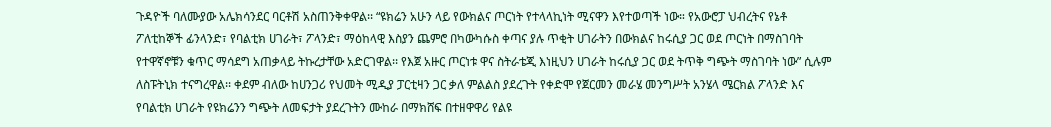ጉዳዮች ባለሙያው አሌክሳንደር ባርቶሽ አስጠንቅቀዋል፡፡ “ዩክሬን አሁን ላይ የውክልና ጦርነት የተላላኪነት ሚናዋን እየተወጣች ነው። የአውሮፓ ህብረትና የኔቶ ፖለቲከኞች ፊንላንድ፣ የባልቲክ ሀገራት፣ ፖላንድ፣ ማዕከላዊ እስያን ጨምሮ በካውካሱስ ቀጣና ያሉ ጥቂት ሀገራትን በውክልና ከሩሲያ ጋር ወደ ጦርነት በማስገባት የተዋኛኖቹን ቁጥር ማሳደግ አጠቃላይ ትኩረታቸው አድርገዋል፡፡ የእጀ አዙር ጦርነቱ ዋና ስትራቴጂ እነዚህን ሀገራት ከሩሲያ ጋር ወደ ትጥቅ ግጭት ማስገባት ነው” ሲሉም ለስፑትኒክ ተናግረዋል፡፡ ቀደም ብለው ከሀንጋሪ የህመት ሚዲያ ፓርቲዛን ጋር ቃለ ምልልስ ያደረጉት የቀድሞ የጀርመን መራሄ መንግሥት አንሄላ ሜርክል ፖላንድ እና የባልቲክ ሀገራት የዩክሬንን ግጭት ለመፍታት ያደረጉትን ሙከራ በማክሸፍ በተዘዋዋሪ የልዩ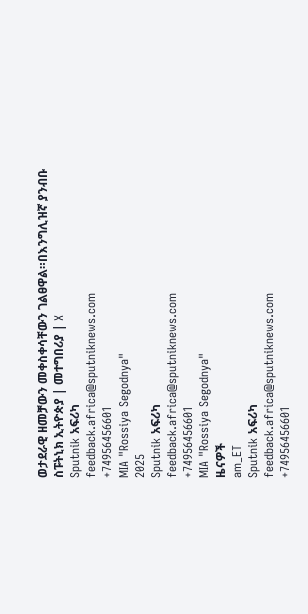ወታደራዊ ዘመቻውን መቀስቀሳቸውን ገልፀዋል።በእንግሊዝኛ ያንብቡ ስፑትኒክ ኢትዮጵያ | መተግበሪያ | X
Sputnik አፍሪካ
feedback.africa@sputniknews.com
+74956456601
MIA "Rossiya Segodnya"
2025
Sputnik አፍሪካ
feedback.africa@sputniknews.com
+74956456601
MIA "Rossiya Segodnya"
ዜናዎች
am_ET
Sputnik አፍሪካ
feedback.africa@sputniknews.com
+74956456601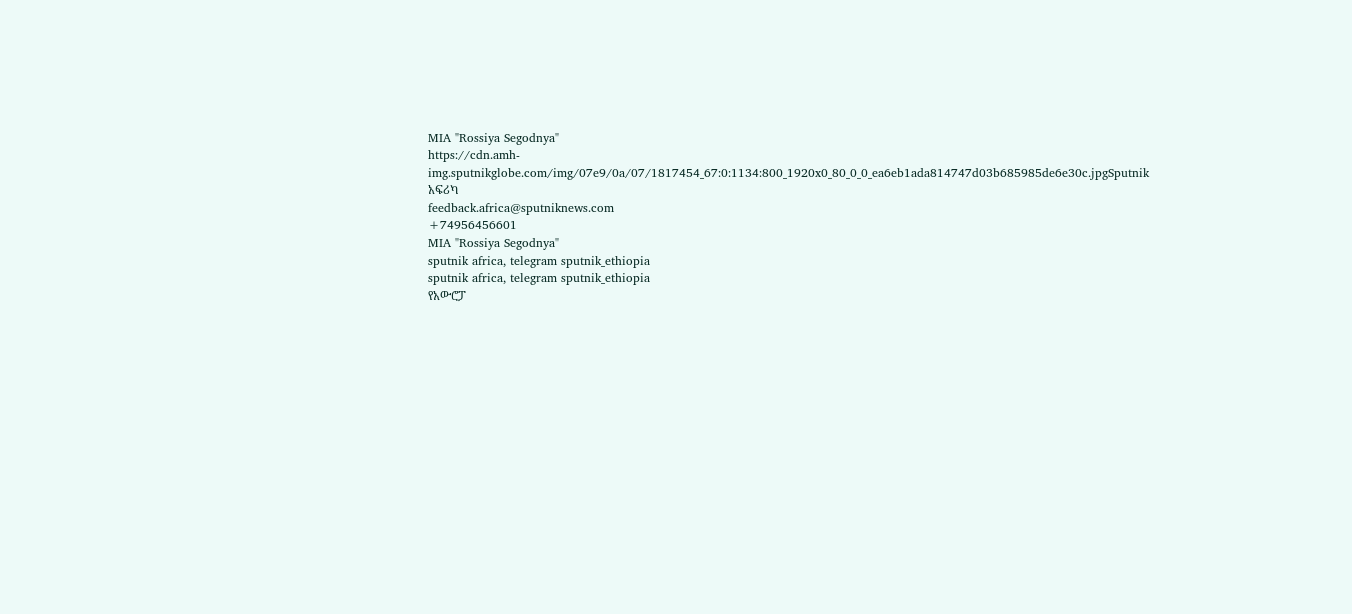MIA "Rossiya Segodnya"
https://cdn.amh-img.sputnikglobe.com/img/07e9/0a/07/1817454_67:0:1134:800_1920x0_80_0_0_ea6eb1ada814747d03b685985de6e30c.jpgSputnik አፍሪካ
feedback.africa@sputniknews.com
+74956456601
MIA "Rossiya Segodnya"
sputnik africa, telegram sputnik_ethiopia
sputnik africa, telegram sputnik_ethiopia
የአውሮፓ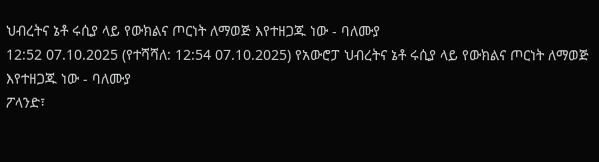ህብረትና ኔቶ ሩሲያ ላይ የውክልና ጦርነት ለማወጅ እየተዘጋጁ ነው - ባለሙያ
12:52 07.10.2025 (የተሻሻለ: 12:54 07.10.2025) የአውሮፓ ህብረትና ኔቶ ሩሲያ ላይ የውክልና ጦርነት ለማወጅ እየተዘጋጁ ነው - ባለሙያ
ፖላንድ፣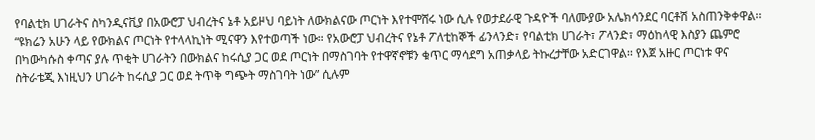የባልቲክ ሀገራትና ስካንዲናቪያ በአውሮፓ ህብረትና ኔቶ አይዞህ ባይነት ለውክልናው ጦርነት እየተሞሸሩ ነው ሲሉ የወታደራዊ ጉዳዮች ባለሙያው አሌክሳንደር ባርቶሽ አስጠንቅቀዋል፡፡
“ዩክሬን አሁን ላይ የውክልና ጦርነት የተላላኪነት ሚናዋን እየተወጣች ነው። የአውሮፓ ህብረትና የኔቶ ፖለቲከኞች ፊንላንድ፣ የባልቲክ ሀገራት፣ ፖላንድ፣ ማዕከላዊ እስያን ጨምሮ በካውካሱስ ቀጣና ያሉ ጥቂት ሀገራትን በውክልና ከሩሲያ ጋር ወደ ጦርነት በማስገባት የተዋኛኖቹን ቁጥር ማሳደግ አጠቃላይ ትኩረታቸው አድርገዋል፡፡ የእጀ አዙር ጦርነቱ ዋና ስትራቴጂ እነዚህን ሀገራት ከሩሲያ ጋር ወደ ትጥቅ ግጭት ማስገባት ነው” ሲሉም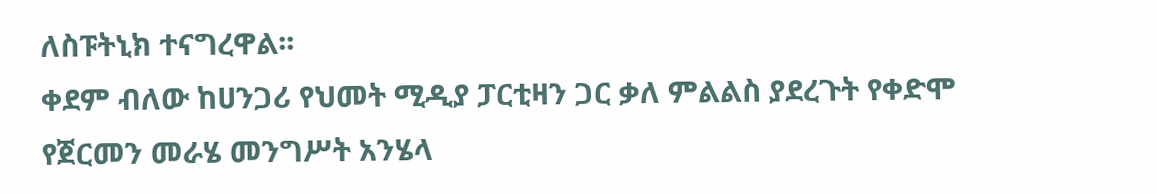ለስፑትኒክ ተናግረዋል፡፡
ቀደም ብለው ከሀንጋሪ የህመት ሚዲያ ፓርቲዛን ጋር ቃለ ምልልስ ያደረጉት የቀድሞ የጀርመን መራሄ መንግሥት አንሄላ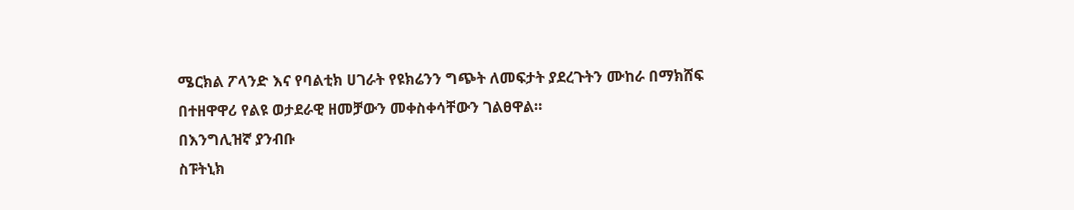ሜርክል ፖላንድ እና የባልቲክ ሀገራት የዩክሬንን ግጭት ለመፍታት ያደረጉትን ሙከራ በማክሸፍ በተዘዋዋሪ የልዩ ወታደራዊ ዘመቻውን መቀስቀሳቸውን ገልፀዋል።
በእንግሊዝኛ ያንብቡ
ስፑትኒክ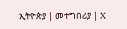ኢትዮጵያ | መተግበሪያ | X